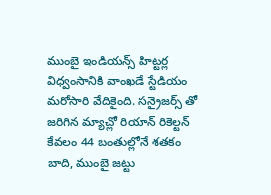ముంబై ఇండియన్స్ హిట్టర్ల విధ్వంసానికి వాంఖడే స్టేడియం మరోసారి వేదికైంది. సన్రైజర్స్ తో జరిగిన మ్యాచ్లో రియాన్ రికెల్టన్ కేవలం 44 బంతుల్లోనే శతకం బాది, ముంబై జట్టు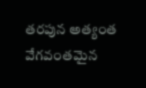తరపున అత్యంత వేగవంతమైన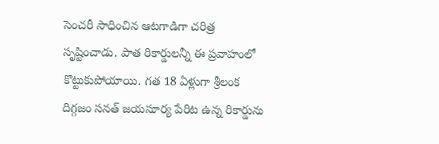సెంచరీ సాధించిన ఆటగాడిగా చరిత్ర సృష్టించాడు. పాత రికార్డులన్నీ ఈ ప్రవాహంలో కొట్టుకుపోయాయి. గత 18 ఏళ్లుగా శ్రీలంక దిగ్గజం సనత్ జయసూర్య పేరిట ఉన్న రికార్డును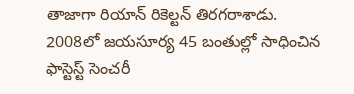తాజాగా రియాన్ రికెల్టన్ తిరగరాశాడు. 2008లో జయసూర్య 45 బంతుల్లో సాధించిన ఫాస్టెస్ట్ సెంచరీ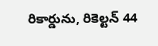రికార్డును, రికెల్టన్ 44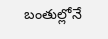బంతుల్లోనే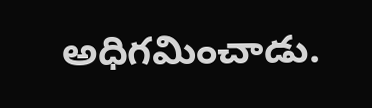అధిగమించాడు.